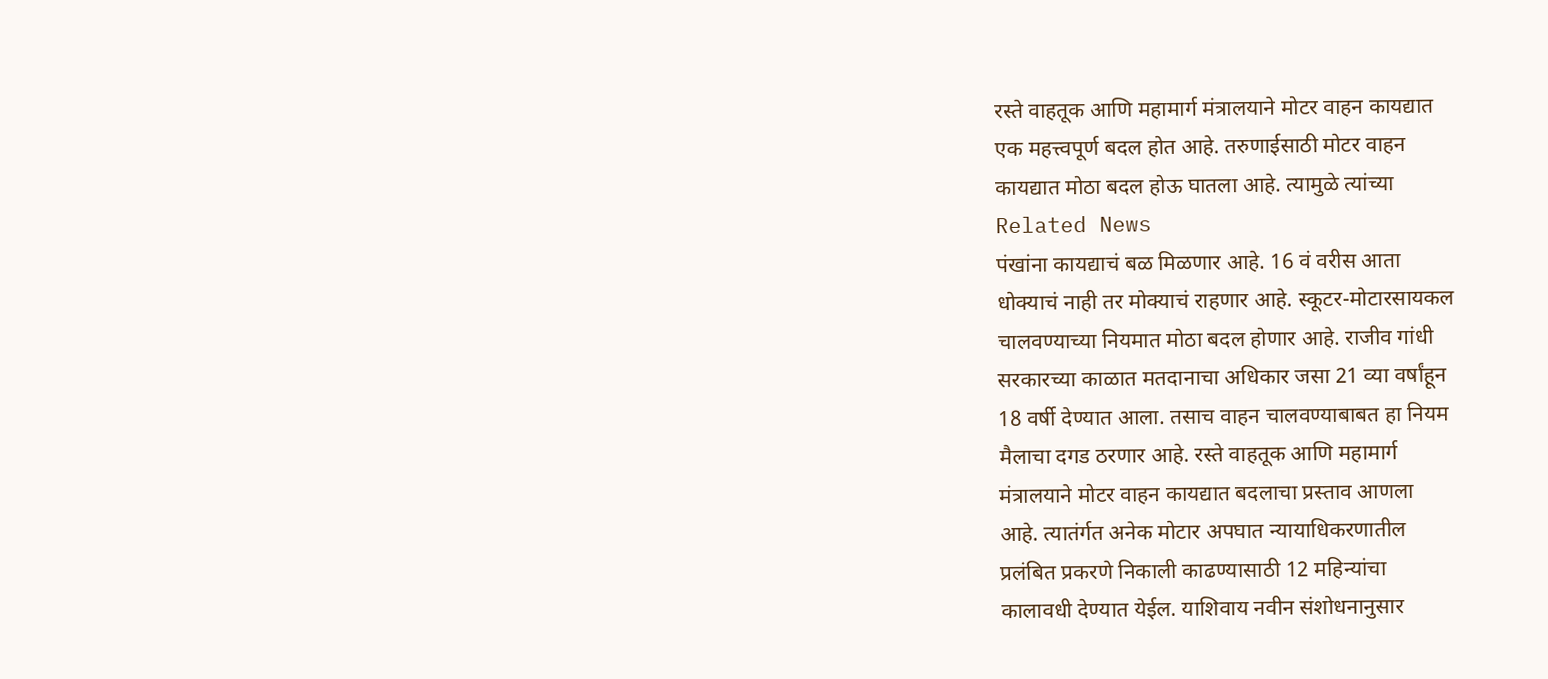रस्ते वाहतूक आणि महामार्ग मंत्रालयाने मोटर वाहन कायद्यात
एक महत्त्वपूर्ण बदल होत आहे. तरुणाईसाठी मोटर वाहन
कायद्यात मोठा बदल होऊ घातला आहे. त्यामुळे त्यांच्या
Related News
पंखांना कायद्याचं बळ मिळणार आहे. 16 वं वरीस आता
धोक्याचं नाही तर मोक्याचं राहणार आहे. स्कूटर-मोटारसायकल
चालवण्याच्या नियमात मोठा बदल होणार आहे. राजीव गांधी
सरकारच्या काळात मतदानाचा अधिकार जसा 21 व्या वर्षांहून
18 वर्षी देण्यात आला. तसाच वाहन चालवण्याबाबत हा नियम
मैलाचा दगड ठरणार आहे. रस्ते वाहतूक आणि महामार्ग
मंत्रालयाने मोटर वाहन कायद्यात बदलाचा प्रस्ताव आणला
आहे. त्यातंर्गत अनेक मोटार अपघात न्यायाधिकरणातील
प्रलंबित प्रकरणे निकाली काढण्यासाठी 12 महिन्यांचा
कालावधी देण्यात येईल. याशिवाय नवीन संशोधनानुसार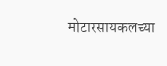मोटारसायकलच्या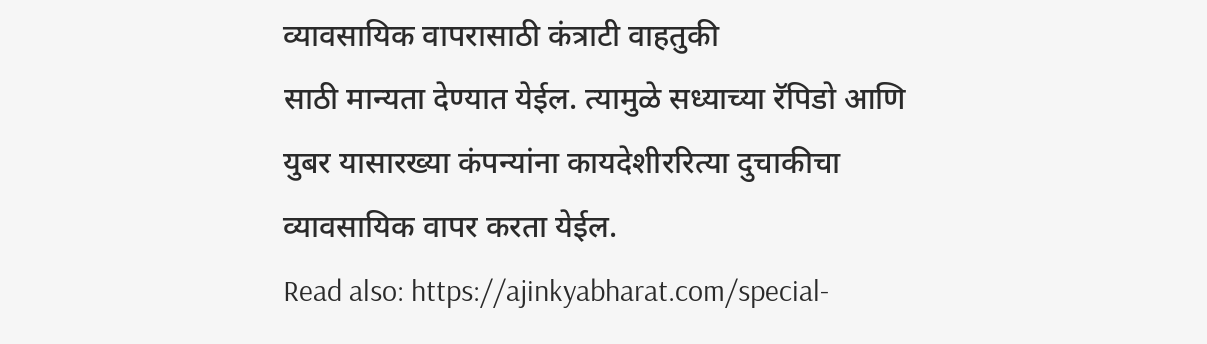व्यावसायिक वापरासाठी कंत्राटी वाहतुकी
साठी मान्यता देण्यात येईल. त्यामुळे सध्याच्या रॅपिडो आणि
युबर यासारख्या कंपन्यांना कायदेशीररित्या दुचाकीचा
व्यावसायिक वापर करता येईल.
Read also: https://ajinkyabharat.com/special-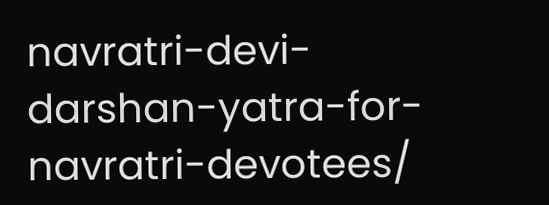navratri-devi-darshan-yatra-for-navratri-devotees/